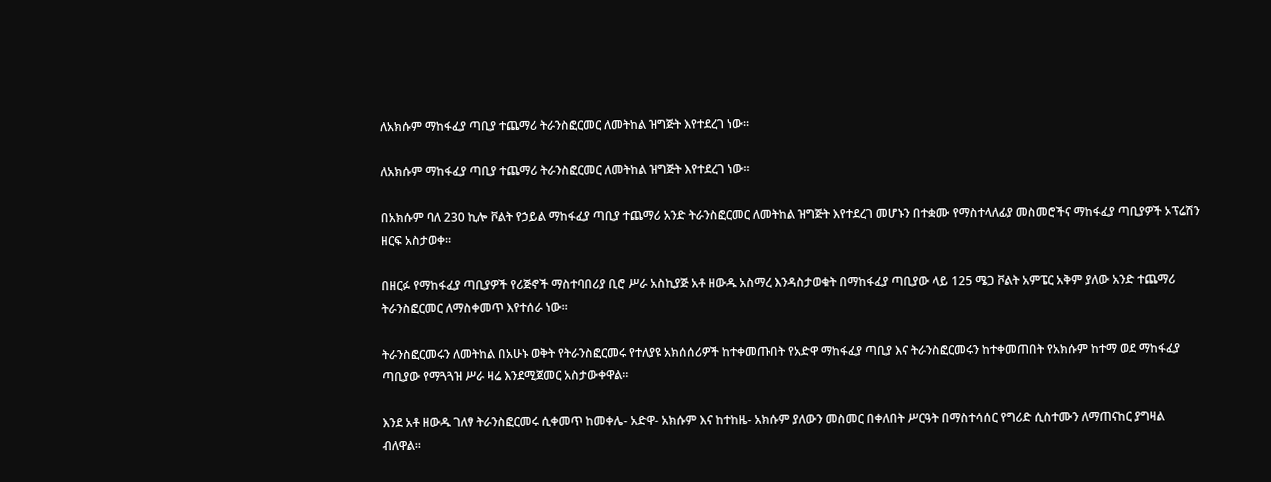ለአክሱም ማከፋፈያ ጣቢያ ተጨማሪ ትራንስፎርመር ለመትከል ዝግጅት እየተደረገ ነው።

ለአክሱም ማከፋፈያ ጣቢያ ተጨማሪ ትራንስፎርመር ለመትከል ዝግጅት እየተደረገ ነው።

በአክሱም ባለ 230 ኪሎ ቮልት የኃይል ማከፋፈያ ጣቢያ ተጨማሪ አንድ ትራንስፎርመር ለመትከል ዝግጅት እየተደረገ መሆኑን በተቋሙ የማስተላለፊያ መስመሮችና ማከፋፈያ ጣቢያዎች ኦፕሬሽን ዘርፍ አስታወቀ።

በዘርፉ የማከፋፈያ ጣቢያዎች የሪጅኖች ማስተባበሪያ ቢሮ ሥራ አስኪያጅ አቶ ዘውዱ አስማረ እንዳስታወቁት በማከፋፈያ ጣቢያው ላይ 125 ሜጋ ቮልት አምፔር አቅም ያለው አንድ ተጨማሪ ትራንስፎርመር ለማስቀመጥ እየተሰራ ነው።

ትራንስፎርመሩን ለመትከል በአሁኑ ወቅት የትራንስፎርመሩ የተለያዩ አክሰሰሪዎች ከተቀመጡበት የአድዋ ማከፋፈያ ጣቢያ እና ትራንስፎርመሩን ከተቀመጠበት የአክሱም ከተማ ወደ ማከፋፈያ ጣቢያው የማጓጓዝ ሥራ ዛሬ እንደሚጀመር አስታውቀዋል።

እንደ አቶ ዘውዱ ገለፃ ትራንስፎርመሩ ሲቀመጥ ከመቀሌ- አድዋ- አክሱም እና ከተከዜ- አክሱም ያለውን መስመር በቀለበት ሥርዓት በማስተሳሰር የግሪድ ሲስተሙን ለማጠናከር ያግዛል ብለዋል።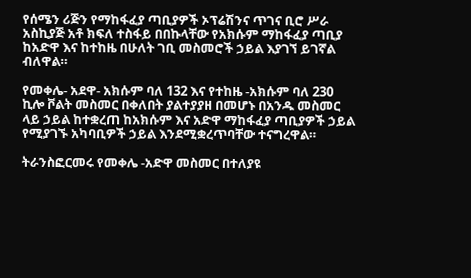የሰሜን ሪጅን የማከፋፈያ ጣቢያዎች ኦፕሬሽንና ጥገና ቢሮ ሥራ አስኪያጅ አቶ ክፍለ ተስፋይ በበኩላቸው የአክሱም ማከፋፈያ ጣቢያ ከአድዋ እና ከተከዜ በሁለት ገቢ መስመሮች ኃይል እያገኘ ይገኛል ብለዋል።

የመቀሌ- አደዋ- አክሱም ባለ 132 እና የተከዜ -አክሱም ባለ 230 ኪሎ ቮልት መስመር በቀለበት ያልተያያዘ በመሆኑ በአንዱ መስመር ላይ ኃይል ከተቋረጠ ከአክሱም እና አድዋ ማከፋፈያ ጣቢያዎች ኃይል የሚያገኙ አካባቢዎች ኃይል እንደሚቋረጥባቸው ተናግረዋል።

ትራንስፎርመሩ የመቀሌ -አድዋ መስመር በተለያዩ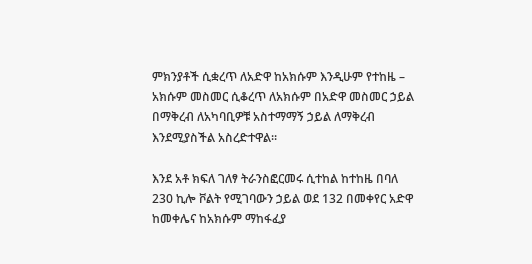ምክንያቶች ሲቋረጥ ለአድዋ ከአክሱም እንዲሁም የተከዜ – አክሱም መስመር ሲቆረጥ ለአክሱም በአድዋ መስመር ኃይል በማቅረብ ለአካባቢዎቹ አስተማማኝ ኃይል ለማቅረብ እንደሚያስችል አስረድተዋል።

እንደ አቶ ክፍለ ገለፃ ትራንስፎርመሩ ሲተከል ከተከዜ በባለ 230 ኪሎ ቮልት የሚገባውን ኃይል ወደ 132 በመቀየር አድዋ ከመቀሌና ከአክሱም ማከፋፈያ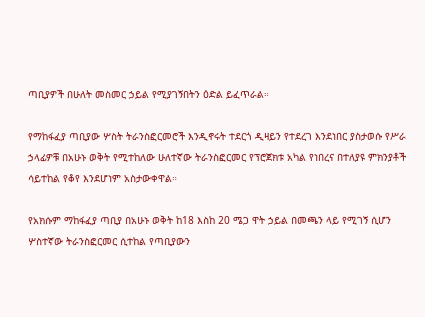ጣቢያዎች በሁለት መስመር ኃይል የሚያገኝበትን ዕድል ይፈጥራል።

የማከፋፈያ ጣቢያው ሦስት ትራንስፎርመሮች እንዲኖሩት ተደርጎ ዲዛይን የተደረገ እንደነበር ያስታወሱ የሥራ ኃላፊዎቹ በአሁኑ ወቅት የሚተከለው ሁለተኛው ትራንስፎርመር የፕሮጀክቱ አካል የነበረና በተለያዩ ምክንያቶች ሳይተከል የቆየ እንደሆነም አስታውቀዋል።

የአክሱም ማከፋፈያ ጣቢያ በአሁኑ ወቅት ከ18 እስከ 20 ሜጋ ዋት ኃይል በመጫን ላይ የሚገኝ ሲሆን ሦስተኛው ትራንስፎርመር ሲተከል የጣቢያውን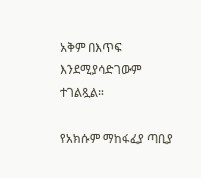አቅም በእጥፍ እንደሚያሳድገውም ተገልጿል።

የአክሱም ማከፋፈያ ጣቢያ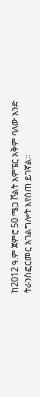ከ2012 ዓ.ም ጀምሮ 50 ሜጋ ቮልት አምፔር አቅም ባለው አንድ ትራንስፎርመር አገልግሎት እየሰጠ ይገኛል።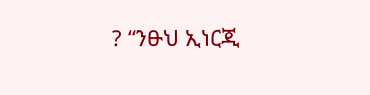? “ንፁህ ኢነርጂ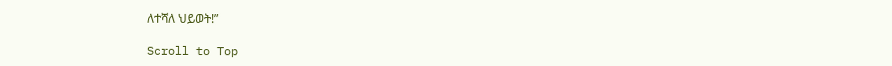ለተሻለ ህይወት!”

Scroll to Top